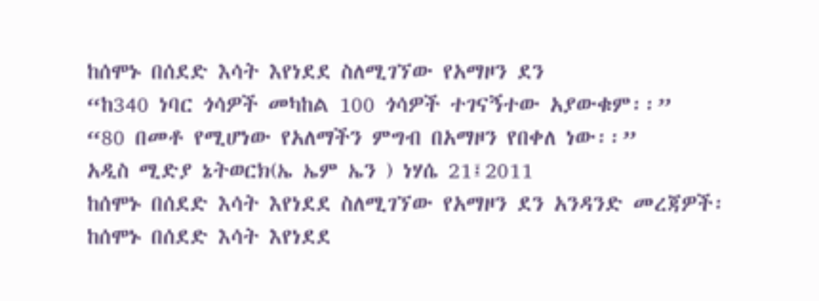ከሰሞኑ በሰደድ እሳት እየነደደ ስለሚገኘው የአማዞን ደን
“ከ340 ነባር ጎሳዎች መካከል 100 ጎሳዎች ተገናኝተው አያውቁም፡፡”
“80 በመቶ የሚሆነው የአለማችን ምግብ በአማዞን የበቀለ ነው፡፡”
አዲስ ሚድያ ኔትወርክ(ኤ ኤም ኤን ) ነሃሴ 21፤2011
ከሰሞኑ በሰደድ እሳት እየነደደ ስለሚገኘው የአማዞን ደን አንዳንድ መረጃዎች፡
ከሰሞኑ በሰደድ እሳት እየነደደ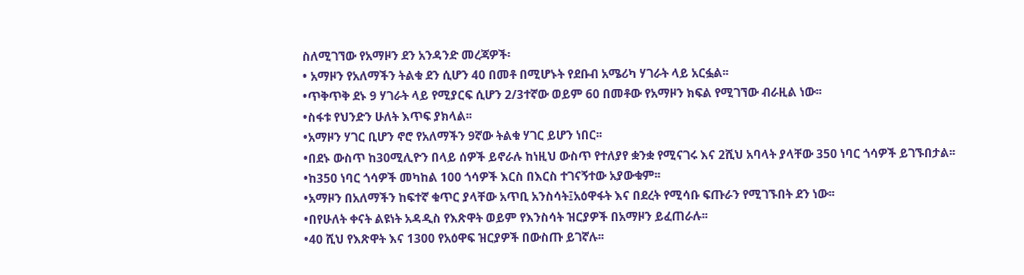ስለሚገኘው የአማዞን ደን አንዳንድ መረጃዎች፡
• አማዞን የአለማችን ትልቁ ደን ሲሆን 40 በመቶ በሚሆኑት የደቡብ አሜሪካ ሃገራት ላይ አርፏል፡፡
•ጥቅጥቅ ደኑ 9 ሃገራት ላይ የሚያርፍ ሲሆን 2/3ተኛው ወይም 60 በመቶው የአማዞን ክፍል የሚገኘው ብራዚል ነው፡፡
•ስፋቱ የህንድን ሁለት እጥፍ ያክላል፡፡
•አማዞን ሃገር ቢሆን ኖሮ የአለማችን 9ኛው ትልቁ ሃገር ይሆን ነበር፡፡
•በደኑ ውስጥ ከ30ሚሊዮን በላይ ሰዎች ይኖራሉ ከነዚህ ውስጥ የተለያየ ቋንቋ የሚናገሩ እና 2ሺህ አባላት ያላቸው 350 ነባር ጎሳዎች ይገኙበታል፡፡
•ከ350 ነባር ጎሳዎች መካከል 100 ጎሳዎች እርስ በእርስ ተገናኝተው አያውቁም፡፡
•አማዞን በአለማችን ከፍተኛ ቁጥር ያላቸው አጥቢ አንስሳት፤አዕዋፋት እና በደረት የሚሳቡ ፍጡራን የሚገኙበት ደን ነው፡፡
•በየሁለት ቀናት ልዩነት አዳዲስ የእጽዋት ወይም የእንስሳት ዝርያዎች በአማዞን ይፈጠራሉ፡፡
•40 ሺህ የእጽዋት እና 1300 የአዕዋፍ ዝርያዎች በውስጡ ይገኛሉ፡፡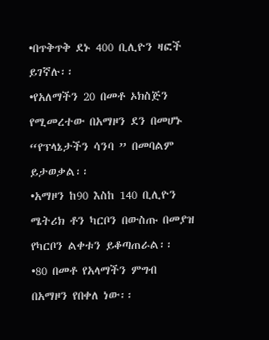•በጥቅጥቅ ደኑ 400 ቢሊዮን ዛፎች ይገኛሉ፡፡
•የአለማችን 20 በመቶ ኦክስጅን የሚመረተው በአማዞን ደን በመሆኑ “የፕላኔታችን ሳንባ ” በመባልም ይታወቃል፡፡
•አማዞን ከ90 እስከ 140 ቢሊዮን ሜትሪክ ቶን ካርቦን በውስጡ በመያዝ የካርቦን ልቀቱን ይቆጣጠራል፡፡
•80 በመቶ የአላማችን ምግብ በአማዞን የበቀለ ነው፡፡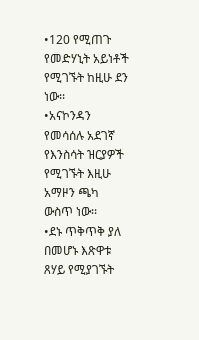•120 የሚጠጉ የመድሃኒት አይነቶች የሚገኙት ከዚሁ ደን ነው፡፡
•አናኮንዳን የመሳሰሉ አደገኛ የእንስሳት ዝርያዎች የሚገኙት እዚሁ አማዞን ጫካ ውስጥ ነው፡፡
•ደኑ ጥቅጥቅ ያለ በመሆኑ እጽዋቱ ጸሃይ የሚያገኙት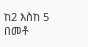ከ2 እስከ 5 በመቶ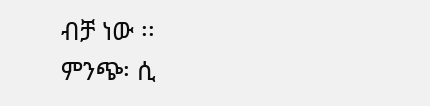ብቻ ነው ፡፡
ምንጭ፡ ሲ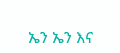ኤን ኤን እና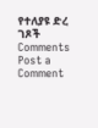የተለያዩ ድረ ገጾች
Comments
Post a Comment